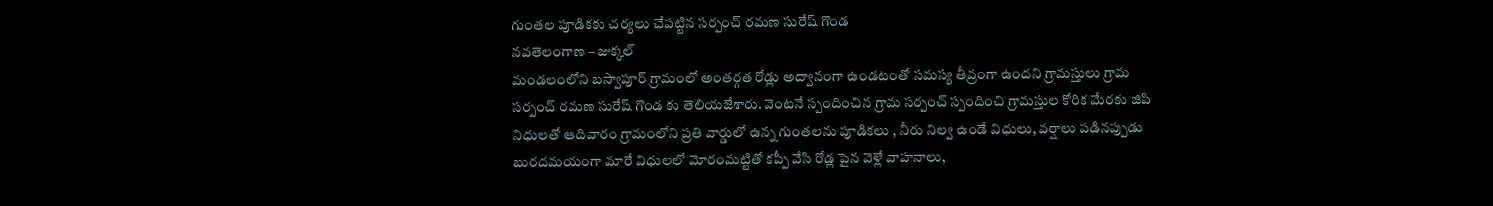గుంతల పూడికకు చర్యలు చేపట్టిన సర్పంచ్ రమణ సురేష్ గొండ
నవతెలంగాణ – జుక్కల్
మండలంలోని బస్వాపూర్ గ్రామంలో అంతర్గత రోడ్లు అద్వానంగా ఉండటంతో సమస్య తీవ్రంగా ఉందని గ్రామస్తులు గ్రామ సర్పంచ్ రమణ సురేష్ గొండ కు తెలియజేశారు. వెంటనే స్పందించిన గ్రామ సర్పంచ్ స్పందించి గ్రామస్తుల కోరిక మేరకు జిపి నిధులతో ఆదివారం గ్రామంలోని ప్రతి వార్డులో ఉన్న గుంతలను పూడికలు , నీరు నిల్వ ఉండే విధులు, వర్షాలు పడినప్పుడు బురదమయంగా మారే విధులలో మోరంమట్టితో కప్పీ వేసి రోడ్ల పైన వెళ్లే వాహనాలు,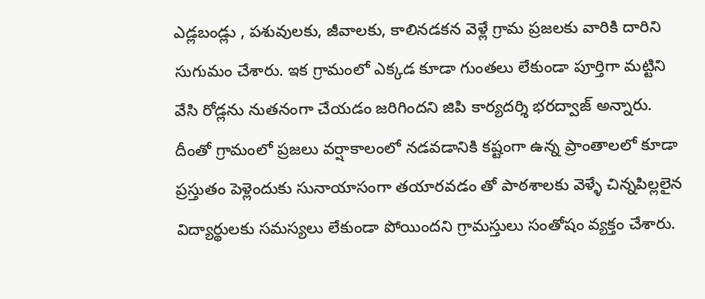ఎడ్లబండ్లు , పశువులకు, జీవాలకు, కాలినడకన వెళ్లే గ్రామ ప్రజలకు వారికి దారిని సుగుమం చేశారు. ఇక గ్రామంలో ఎక్కడ కూడా గుంతలు లేకుండా పూర్తిగా మట్టిని వేసి రోడ్లను నుతనంగా చేయడం జరిగిందని జిపి కార్యదర్శి భరద్వాజ్ అన్నారు. దీంతో గ్రామంలో ప్రజలు వర్షాకాలంలో నడవడానికి కష్టంగా ఉన్న ప్రాంతాలలో కూడా ప్రస్తుతం పెళ్లెందుకు సునాయాసంగా తయారవడం తో పాఠశాలకు వెళ్ళే చిన్నపిల్లలైన విద్యార్థులకు సమస్యలు లేకుండా పోయిందని గ్రామస్తులు సంతోషం వ్యక్తం చేశారు.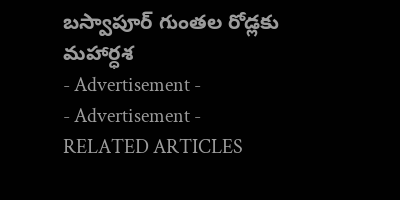బస్వాపూర్ గుంతల రోడ్లకు మహార్ధశ
- Advertisement -
- Advertisement -
RELATED ARTICLES